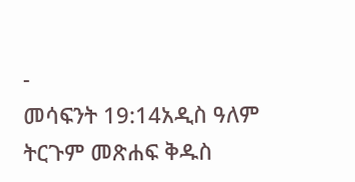-
መሳፍንት 19:14አዲስ ዓለም ትርጉም መጽሐፍ ቅዱስ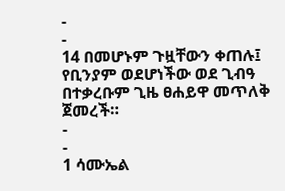-
-
14 በመሆኑም ጉዟቸውን ቀጠሉ፤ የቢንያም ወደሆነችው ወደ ጊብዓ በተቃረቡም ጊዜ ፀሐይዋ መጥለቅ ጀመረች።
-
-
1 ሳሙኤል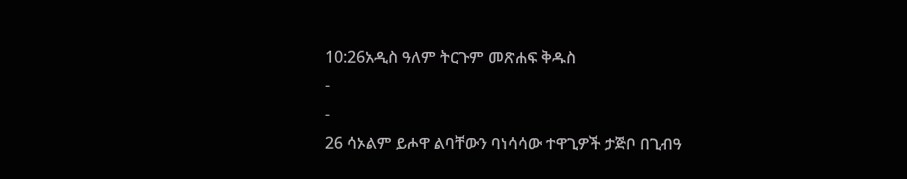10:26አዲስ ዓለም ትርጉም መጽሐፍ ቅዱስ
-
-
26 ሳኦልም ይሖዋ ልባቸውን ባነሳሳው ተዋጊዎች ታጅቦ በጊብዓ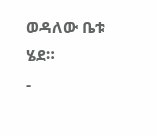ወዳለው ቤቱ ሄደ።
-